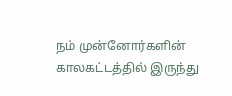நம் முன்னோர்களின் காலகட்டத்தில் இருந்து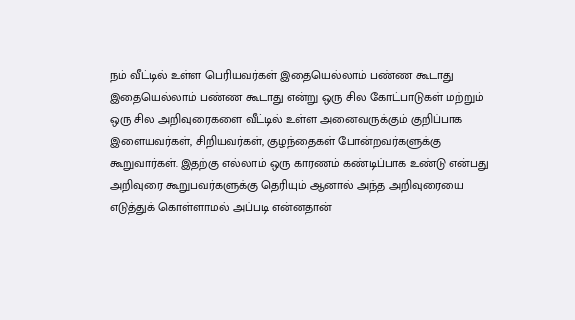நம் வீட்டில் உள்ள பெரியவர்கள் இதையெல்லாம் பண்ண கூடாது இதையெல்லாம் பண்ண கூடாது என்று ஒரு சில கோட்பாடுகள் மற்றும் ஒரு சில அறிவுரைகளை வீட்டில் உள்ள அனைவருக்கும் குறிப்பாக இளையவர்கள், சிறியவர்கள், குழந்தைகள் போன்றவர்களுக்கு கூறுவார்கள். இதற்கு எல்லாம் ஒரு காரணம் கண்டிப்பாக உண்டு என்பது அறிவுரை கூறுபவர்களுக்கு தெரியும் ஆனால் அந்த அறிவுரையை எடுத்துக் கொள்ளாமல் அப்படி என்னதான்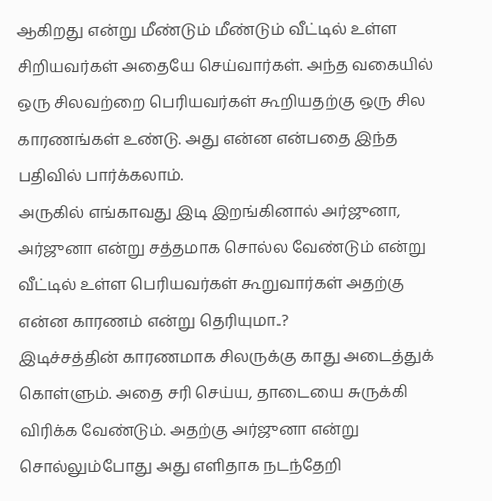ஆகிறது என்று மீண்டும் மீண்டும் வீட்டில் உள்ள சிறியவர்கள் அதையே செய்வார்கள். அந்த வகையில் ஒரு சிலவற்றை பெரியவர்கள் கூறியதற்கு ஒரு சில காரணங்கள் உண்டு. அது என்ன என்பதை இந்த பதிவில் பார்க்கலாம்.
அருகில் எங்காவது இடி இறங்கினால் அர்ஜுனா, அர்ஜுனா என்று சத்தமாக சொல்ல வேண்டும் என்று வீட்டில் உள்ள பெரியவர்கள் கூறுவார்கள் அதற்கு என்ன காரணம் என்று தெரியுமா..?
இடிச்சத்தின் காரணமாக சிலருக்கு காது அடைத்துக் கொள்ளும். அதை சரி செய்ய, தாடையை சுருக்கி விரிக்க வேண்டும். அதற்கு அர்ஜுனா என்று சொல்லும்போது அது எளிதாக நடந்தேறி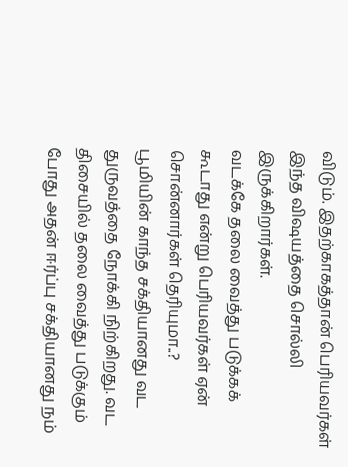விடும். இதற்காகத்தான் பெரியவர்கள் இந்த விஷயத்தை சொல்லி இருக்கிறார்கள்.
வடக்கே தலை வைத்து படுக்கக் கூடாது என்று பெரியவர்கள் ஏன் சொன்னார்கள் தெரியுமா..?
பூமியின் காந்த சக்தியானது வட துருவத்தை நோக்கி நிற்கிறது. வட திசையில் தலை வைத்து படுக்கும் போது அதன் ஈர்ப்பு சக்தியானது நம்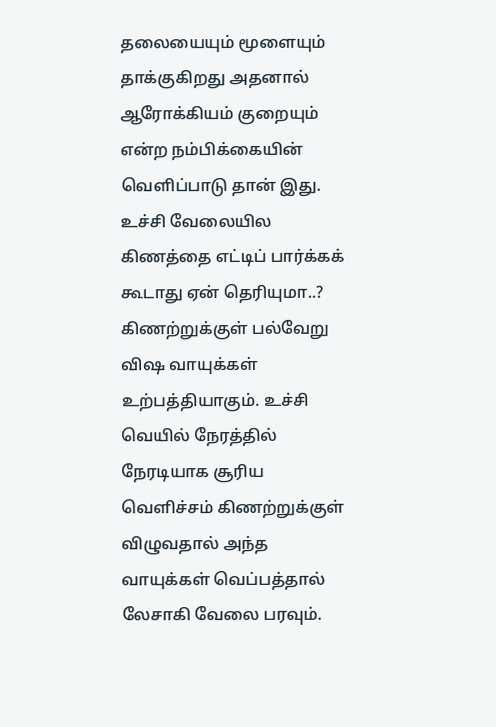தலையையும் மூளையும் தாக்குகிறது அதனால் ஆரோக்கியம் குறையும் என்ற நம்பிக்கையின் வெளிப்பாடு தான் இது.
உச்சி வேலையில கிணத்தை எட்டிப் பார்க்கக் கூடாது ஏன் தெரியுமா..?
கிணற்றுக்குள் பல்வேறு விஷ வாயுக்கள் உற்பத்தியாகும். உச்சி வெயில் நேரத்தில் நேரடியாக சூரிய வெளிச்சம் கிணற்றுக்குள் விழுவதால் அந்த வாயுக்கள் வெப்பத்தால் லேசாகி வேலை பரவும்.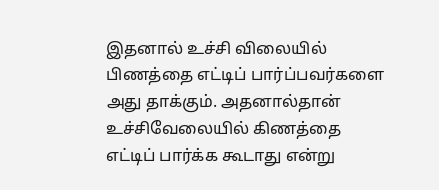இதனால் உச்சி விலையில் பிணத்தை எட்டிப் பார்ப்பவர்களை அது தாக்கும். அதனால்தான் உச்சிவேலையில் கிணத்தை எட்டிப் பார்க்க கூடாது என்று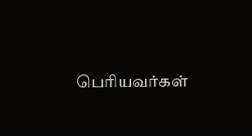பெரியவர்கள்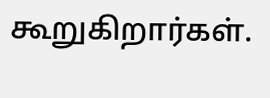கூறுகிறார்கள்.